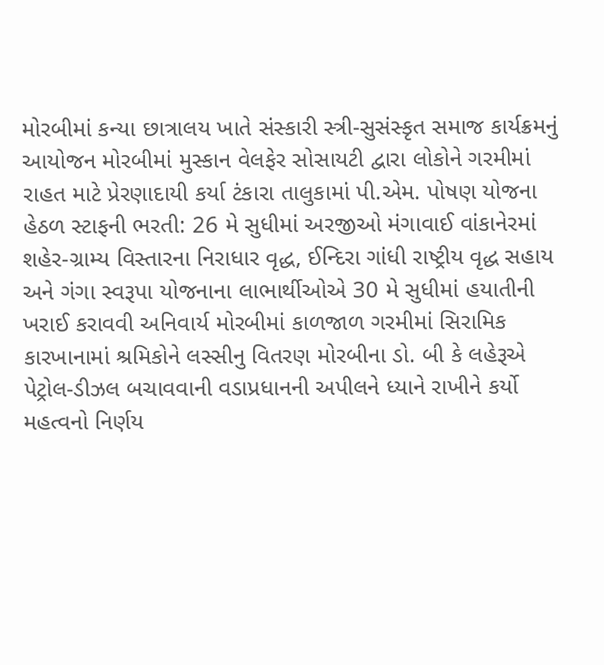મોરબીમાં કન્યા છાત્રાલય ખાતે સંસ્કારી સ્ત્રી-સુસંસ્કૃત સમાજ કાર્યક્રમનું આયોજન મોરબીમાં મુસ્કાન વેલફેર સોસાયટી દ્વારા લોકોને ગરમીમાં રાહત માટે પ્રેરણાદાયી કર્યા ટંકારા તાલુકામાં પી.એમ. પોષણ યોજના હેઠળ સ્ટાફની ભરતી: 26 મે સુધીમાં અરજીઓ મંગાવાઈ વાંકાનેરમાં શહેર-ગ્રામ્ય વિસ્તારના નિરાધાર વૃદ્ધ, ઈન્દિરા ગાંધી રાષ્ટ્રીય વૃદ્ધ સહાય અને ગંગા સ્વરૂપા યોજનાના લાભાર્થીઓએ 30 મે સુધીમાં હયાતીની ખરાઈ કરાવવી અનિવાર્ય મોરબીમાં કાળજાળ ગરમીમાં સિરામિક કારખાનામાં શ્રમિકોને લસ્સીનુ વિતરણ મોરબીના ડો. બી કે લહેરૂએ પેટ્રોલ-ડીઝલ બચાવવાની વડાપ્રધાનની અપીલને ધ્યાને રાખીને કર્યો મહત્વનો નિર્ણય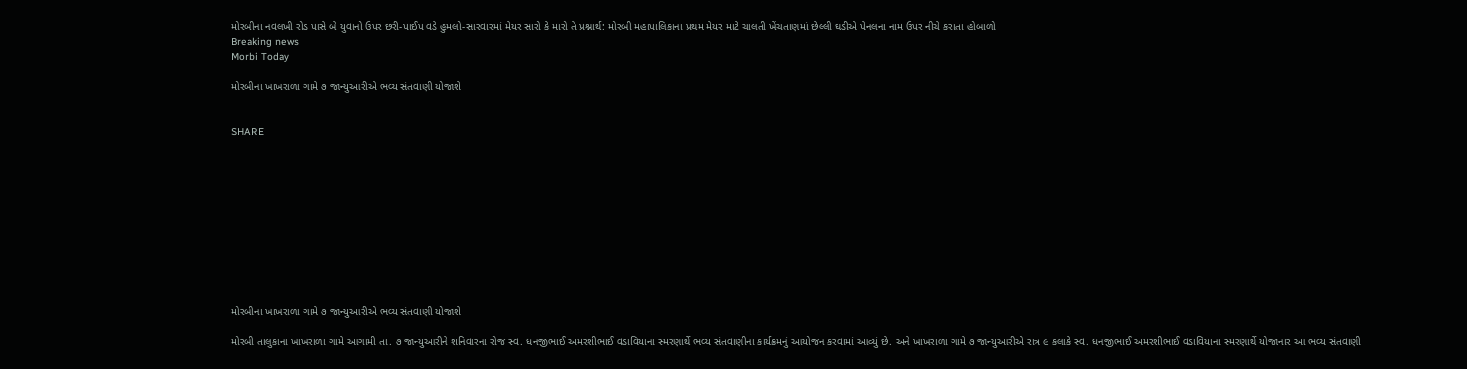મોરબીના નવલખી રોડ પાસે બે યુવાનો ઉપર છરી-પાઈપ વડે હુમલો-સારવારમાં મેયર સારો કે મારો તે પ્રશ્નાર્થ: મોરબી મહાપાલિકાના પ્રથમ મેયર માટે ચાલતી ખેંચતાણમાં છેલ્લી ઘડીએ પેનલના નામ ઉપર નીચે કરાતા હોબાળો
Breaking news
Morbi Today

મોરબીના ખાખરાળા ગામે ૭ જાન્યુઆરીએ ભવ્ય સંતવાણી યોજાશે


SHARE











મોરબીના ખાખરાળા ગામે ૭ જાન્યુઆરીએ ભવ્ય સંતવાણી યોજાશે

મોરબી તાલુકાના ખાખરાળા ગામે આગામી તા. ૭ જાન્યુઆરીને શનિવારના રોજ સ્વ. ધનજીભાઈ અમરશીભાઈ વડાવિયાના સ્મરણાર્થે ભવ્ય સંતવાણીના કાર્યક્રમનું આયોજન કરવામાં આવ્યું છે. અને ખાખરાળા ગામે ૭ જાન્યુઆરીએ રાત્ર ૯ કલાકે સ્વ. ધનજીભાઈ અમરશીભાઈ વડાવિયાના સ્મરણાર્થે યોજાનાર આ ભવ્ય સંતવાણી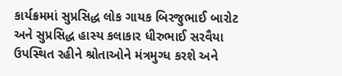કાર્યક્રમમાં સુપ્રસિદ્ધ લોક ગાયક બિરજુભાઈ બારોટ અને સુપ્રસિદ્ધ હાસ્ય કલાકાર ધીરુભાઈ સરવૈયા ઉપસ્થિત રહીને શ્રોતાઓને મંત્રમુગ્ધ કરશે અને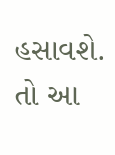હસાવશે. તો આ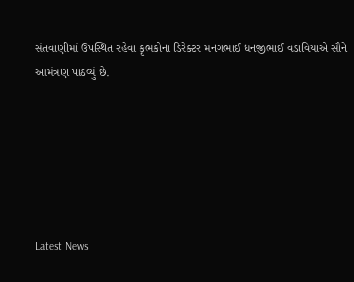સંતવાણીમાં ઉપસ્થિત રહેવા કૃભકોના ડિરેક્ટર મનગભાઈ ધનજીભાઈ વડાવિયાએ સૌને આમંત્રણ પાઠવ્યું છે.






Latest News